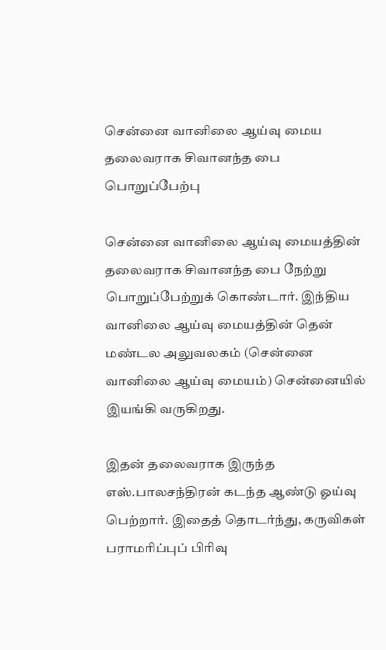சென்னை வானிலை ஆய்வு மைய தலைவராக சிவானந்த பை பொறுப்பேற்பு

சென்னை வானிலை ஆய்வு மையத்தின் தலைவராக சிவானந்த பை நேற்று பொறுப்பேற்றுக் கொண்டார். இந்திய வானிலை ஆய்வு மையத்தின் தென் மண்டல அலுவலகம் (சென்னை வானிலை ஆய்வு மையம்) சென்னையில் இயங்கி வருகிறது.

இதன் தலைவராக இருந்த எஸ்.பாலசந்திரன் கடந்த ஆண்டு ஓய்வு பெற்றார். இதைத் தொடர்ந்து, கருவிகள் பராமரிப்புப் பிரிவு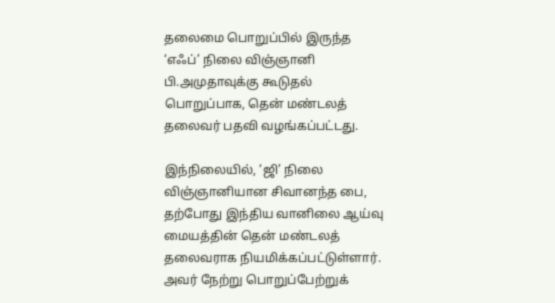தலைமை பொறுப்பில் இருந்த ‘எஃப்’ நிலை விஞ்ஞானி பி.அமுதாவுக்கு கூடுதல் பொறுப்பாக, தென் மண்டலத் தலைவர் பதவி வழங்கப்பட்டது.

இந்நிலையில், ‘ஜி’ நிலை விஞ்ஞானியான சிவானந்த பை, தற்போது இந்திய வானிலை ஆய்வு மையத்தின் தென் மண்டலத் தலைவராக நியமிக்கப்பட்டுள்ளார். அவர் நேற்று பொறுப்பேற்றுக்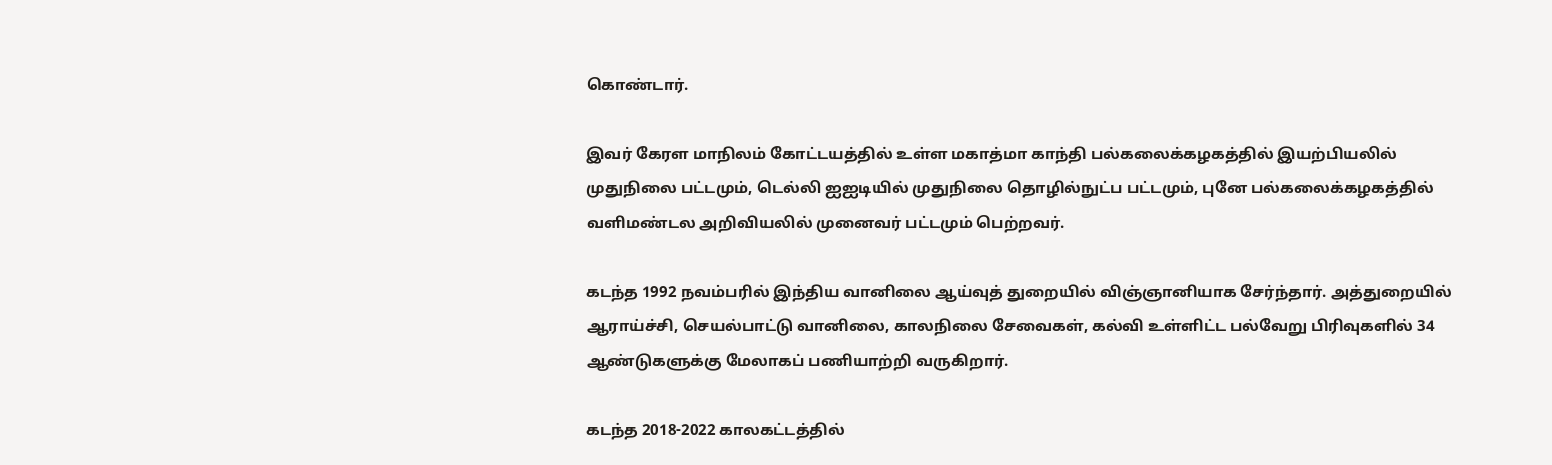கொண்டார்.

இவர் கேரள மாநிலம் கோட்டயத்தில் உள்ள மகாத்மா காந்தி பல்கலைக்கழகத்தில் இயற்பியலில் முதுநிலை பட்டமும், டெல்லி ஐஐடியில் முதுநிலை தொழில்நுட்ப பட்டமும், புனே பல்கலைக்கழகத்தில் வளிமண்டல அறிவியலில் முனைவர் பட்டமும் பெற்றவர்.

கடந்த 1992 நவம்பரில் இந்திய வானிலை ஆய்வுத் துறையில் விஞ்ஞானியாக சேர்ந்தார். அத்துறையில் ஆராய்ச்சி, செயல்பாட்டு வானிலை, காலநிலை சேவைகள், கல்வி உள்ளிட்ட பல்வேறு பிரிவுகளில் 34 ஆண்டுகளுக்கு மேலாகப் பணியாற்றி வருகிறார்.

கடந்த 2018-2022 காலகட்டத்தில்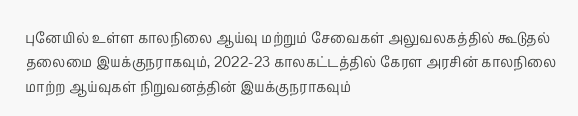புனேயில் உள்ள காலநிலை ஆய்வு மற்றும் சேவைகள் அலுவலகத்தில் கூடுதல் தலைமை இயக்குநராகவும், 2022-23 காலகட்டத்தில் கேரள அரசின் காலநிலை மாற்ற ஆய்வுகள் நிறுவனத்தின் இயக்குநராகவும்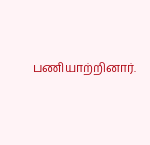பணியாற்றினார்.